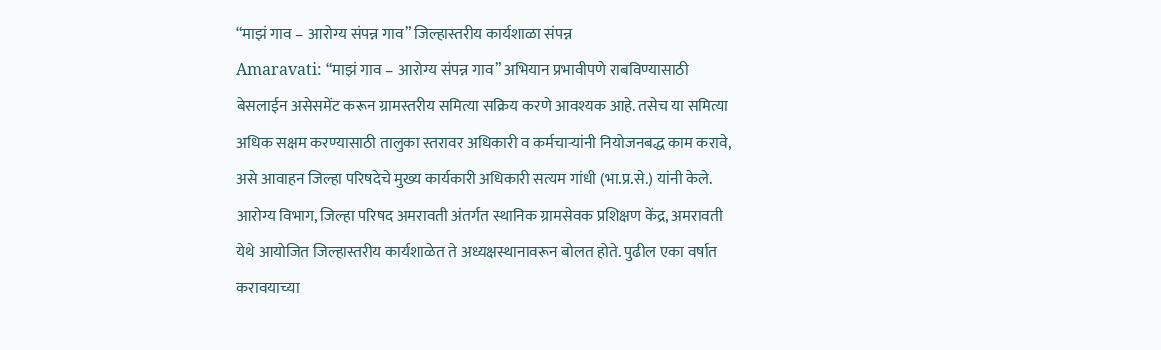“माझं गाव – आरोग्य संपन्न गाव” जिल्हास्तरीय कार्यशाळा संपन्न
Amaravati: “माझं गाव – आरोग्य संपन्न गाव” अभियान प्रभावीपणे राबविण्यासाठी बेसलाईन असेसमेंट करून ग्रामस्तरीय समित्या सक्रिय करणे आवश्यक आहे. तसेच या समित्या अधिक सक्षम करण्यासाठी तालुका स्तरावर अधिकारी व कर्मचाऱ्यांनी नियोजनबद्ध काम करावे, असे आवाहन जिल्हा परिषदेचे मुख्य कार्यकारी अधिकारी सत्यम गांधी (भा.प्र.से.) यांनी केले.
आरोग्य विभाग, जिल्हा परिषद अमरावती अंतर्गत स्थानिक ग्रामसेवक प्रशिक्षण केंद्र, अमरावती येथे आयोजित जिल्हास्तरीय कार्यशाळेत ते अध्यक्षस्थानावरून बोलत होते. पुढील एका वर्षात करावयाच्या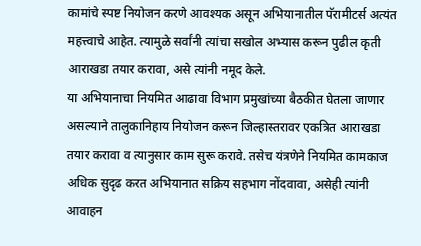कामांचे स्पष्ट नियोजन करणे आवश्यक असून अभियानातील पॅरामीटर्स अत्यंत महत्त्वाचे आहेत. त्यामुळे सर्वांनी त्यांचा सखोल अभ्यास करून पुढील कृती आराखडा तयार करावा, असे त्यांनी नमूद केले.
या अभियानाचा नियमित आढावा विभाग प्रमुखांच्या बैठकीत घेतला जाणार असल्याने तालुकानिहाय नियोजन करून जिल्हास्तरावर एकत्रित आराखडा तयार करावा व त्यानुसार काम सुरू करावे. तसेच यंत्रणेने नियमित कामकाज अधिक सुदृढ करत अभियानात सक्रिय सहभाग नोंदवावा, असेही त्यांनी आवाहन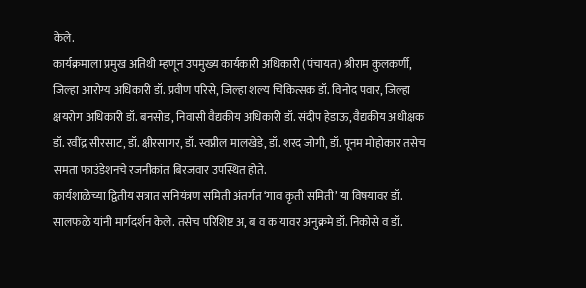केले.
कार्यक्रमाला प्रमुख अतिथी म्हणून उपमुख्य कार्यकारी अधिकारी (पंचायत) श्रीराम कुलकर्णी, जिल्हा आरोग्य अधिकारी डॉ. प्रवीण परिसे, जिल्हा शल्य चिकित्सक डॉ. विनोद पवार, जिल्हा क्षयरोग अधिकारी डॉ. बनसोड, निवासी वैद्यकीय अधिकारी डॉ. संदीप हेडाऊ, वैद्यकीय अधीक्षक डॉ. रवींद्र सीरसाट, डॉ. क्षीरसागर, डॉ. स्वप्नील मालखेडे, डॉ. शरद जोगी, डॉ. पूनम मोहोकार तसेच समता फाउंडेशनचे रजनीकांत बिरजवार उपस्थित होते.
कार्यशाळेच्या द्वितीय सत्रात सनियंत्रण समिती अंतर्गत ‘गाव कृती समिती’ या विषयावर डॉ. सालफळे यांनी मार्गदर्शन केले. तसेच परिशिष्ट अ, ब व क यावर अनुक्रमे डॉ. निकोसे व डॉ.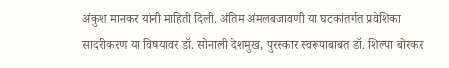अंकुश मानकर यांनी माहिती दिली. अंतिम अंमलबजावणी या घटकांतर्गत प्रवेशिका सादरीकरण या विषयावर डॉ. सोनाली देशमुख, पुरस्कार स्वरूपाबाबत डॉ. शिल्पा बोरकर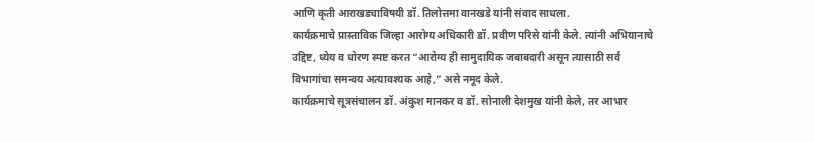आणि कृती आराखड्याविषयी डॉ. तिलोत्तमा वानखडे यांनी संवाद साधला.
कार्यक्रमाचे प्रास्ताविक जिल्हा आरोग्य अधिकारी डॉ. प्रवीण परिसे यांनी केले. त्यांनी अभियानाचे उद्दिष्ट, ध्येय व धोरण स्पष्ट करत “आरोग्य ही सामुदायिक जबाबदारी असून त्यासाठी सर्व विभागांचा समन्वय अत्यावश्यक आहे,” असे नमूद केले.
कार्यक्रमाचे सूत्रसंचालन डॉ. अंकुश मानकर व डॉ. सोनाली देशमुख यांनी केले, तर आभार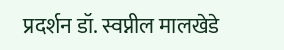प्रदर्शन डॉ. स्वप्नील मालखेडे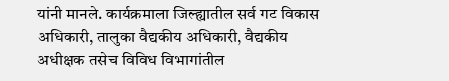यांनी मानले. कार्यक्रमाला जिल्ह्यातील सर्व गट विकास अधिकारी, तालुका वैद्यकीय अधिकारी, वैद्यकीय अधीक्षक तसेच विविध विभागांतील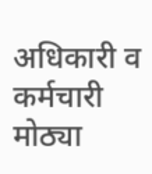अधिकारी व कर्मचारी मोठ्या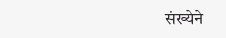संख्येने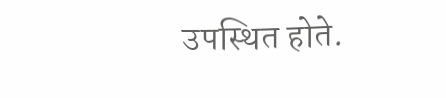उपस्थित होते.